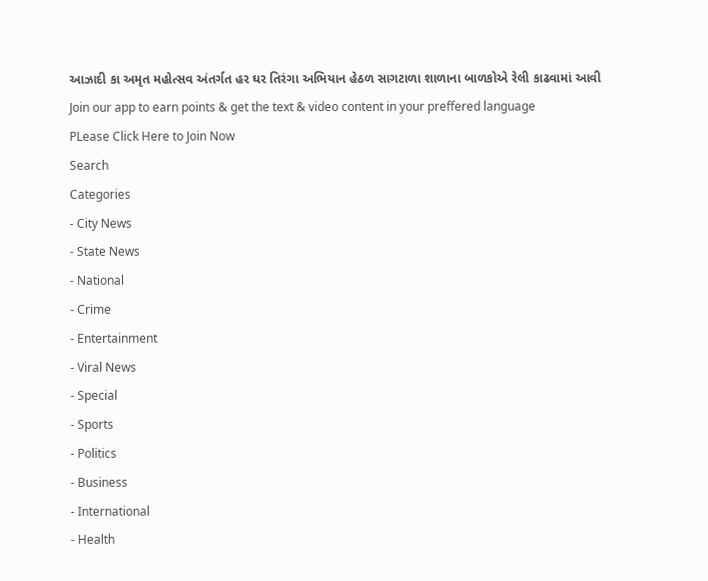આઝાદી કા અમૃત મહોત્સવ અંતર્ગત હર ઘર તિરંગા અભિયાન હેઠળ સાગટાળા શાળાના બાળકોએ રેલી કાઢવામાં આવી
Join our app to earn points & get the text & video content in your preffered language
PLease Click Here to Join Now
Search
Categories
- City News
- State News
- National
- Crime
- Entertainment
- Viral News
- Special
- Sports
- Politics
- Business
- International
- Health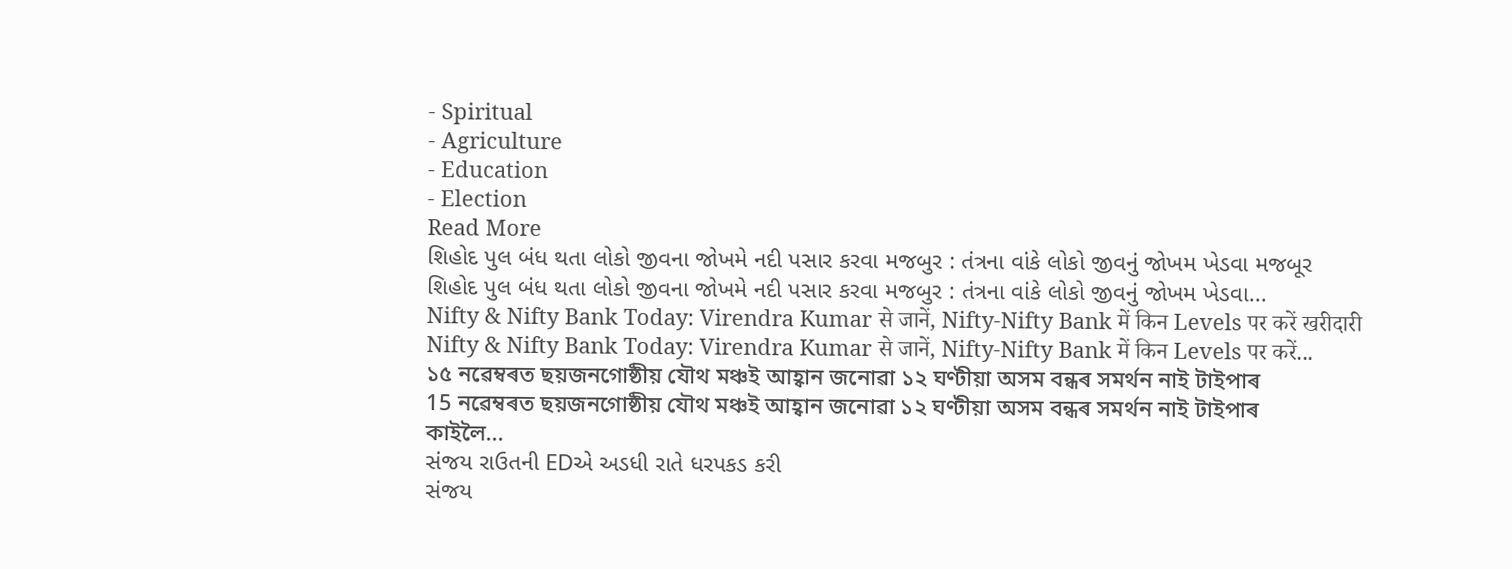- Spiritual
- Agriculture
- Education
- Election
Read More
શિહોદ પુલ બંધ થતા લોકો જીવના જોખમે નદી પસાર કરવા મજબુર : તંત્રના વાંકે લોકો જીવનું જોખમ ખેડવા મજબૂર
શિહોદ પુલ બંધ થતા લોકો જીવના જોખમે નદી પસાર કરવા મજબુર : તંત્રના વાંકે લોકો જીવનું જોખમ ખેડવા...
Nifty & Nifty Bank Today: Virendra Kumar से जानें, Nifty-Nifty Bank में किन Levels पर करें खरीदारी
Nifty & Nifty Bank Today: Virendra Kumar से जानें, Nifty-Nifty Bank में किन Levels पर करें...
১৫ নৱেম্বৰত ছয়জনগোষ্ঠীয় যৌথ মঞ্চই আহ্বান জনোৱা ১২ ঘণ্টীয়া অসম বন্ধৰ সমৰ্থন নাই টাইপাৰ
15 নৱেম্বৰত ছয়জনগোষ্ঠীয় যৌথ মঞ্চই আহ্বান জনোৱা ১২ ঘণ্টীয়া অসম বন্ধৰ সমৰ্থন নাই টাইপাৰ
কাইলৈ...
સંજય રાઉતની EDએ અડધી રાતે ધરપકડ કરી
સંજય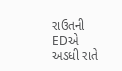રાઉતની EDએ અડધી રાતે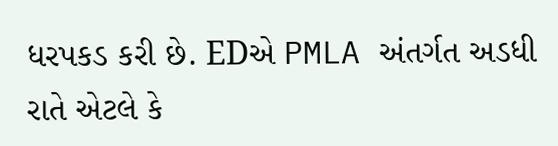ધરપકડ કરી છે. EDએ PMLA અંતર્ગત અડધી રાતે એટલે કે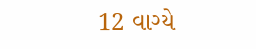12 વાગ્યે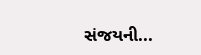સંજયની...